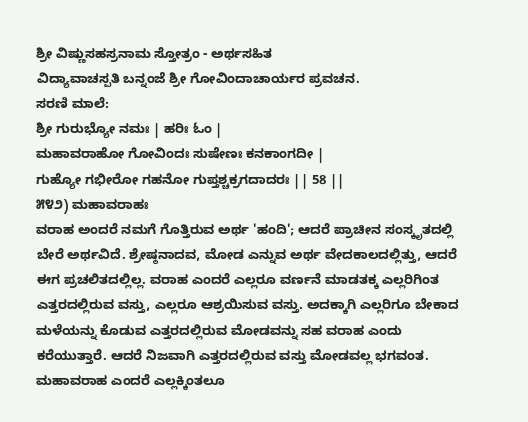ಶ್ರೀ ವಿಷ್ಣುಸಹಸ್ರನಾಮ ಸ್ತೋತ್ರಂ - ಅರ್ಥಸಹಿತ
ವಿದ್ಯಾವಾಚಸ್ಪತಿ ಬನ್ನಂಜೆ ಶ್ರೀ ಗೋವಿಂದಾಚಾರ್ಯರ ಪ್ರವಚನ.
ಸರಣಿ ಮಾಲೆ:
ಶ್ರೀ ಗುರುಭ್ಯೋ ನಮಃ | ಹರಿಃ ಓಂ |
ಮಹಾವರಾಹೋ ಗೋವಿಂದಃ ಸುಷೇಣಃ ಕನಕಾಂಗದೀ |
ಗುಹ್ಯೋ ಗಭೀರೋ ಗಹನೋ ಗುಪ್ತಶ್ಚಕ್ರಗದಾದರಃ || 58 ||
೫೪೨) ಮಹಾವರಾಹಃ
ವರಾಹ ಅಂದರೆ ನಮಗೆ ಗೊತ್ತಿರುವ ಅರ್ಥ 'ಹಂದಿ'; ಆದರೆ ಪ್ರಾಚೀನ ಸಂಸ್ಕೃತದಲ್ಲಿ ಬೇರೆ ಅರ್ಥವಿದೆ. ಶ್ರೇಷ್ಠನಾದವ, ಮೋಡ ಎನ್ನುವ ಅರ್ಥ ವೇದಕಾಲದಲ್ಲಿತ್ತು, ಆದರೆ ಈಗ ಪ್ರಚಲಿತದಲ್ಲಿಲ್ಲ. ವರಾಹ ಎಂದರೆ ಎಲ್ಲರೂ ವರ್ಣನೆ ಮಾಡತಕ್ಕ ಎಲ್ಲರಿಗಿಂತ ಎತ್ತರದಲ್ಲಿರುವ ವಸ್ತು, ಎಲ್ಲರೂ ಆಶ್ರಯಿಸುವ ವಸ್ತು. ಅದಕ್ಕಾಗಿ ಎಲ್ಲರಿಗೂ ಬೇಕಾದ ಮಳೆಯನ್ನು ಕೊಡುವ ಎತ್ತರದಲ್ಲಿರುವ ಮೋಡವನ್ನು ಸಹ ವರಾಹ ಎಂದು ಕರೆಯುತ್ತಾರೆ. ಆದರೆ ನಿಜವಾಗಿ ಎತ್ತರದಲ್ಲಿರುವ ವಸ್ತು ಮೋಡವಲ್ಲ ಭಗವಂತ. ಮಹಾವರಾಹ ಎಂದರೆ ಎಲ್ಲಕ್ಕಿಂತಲೂ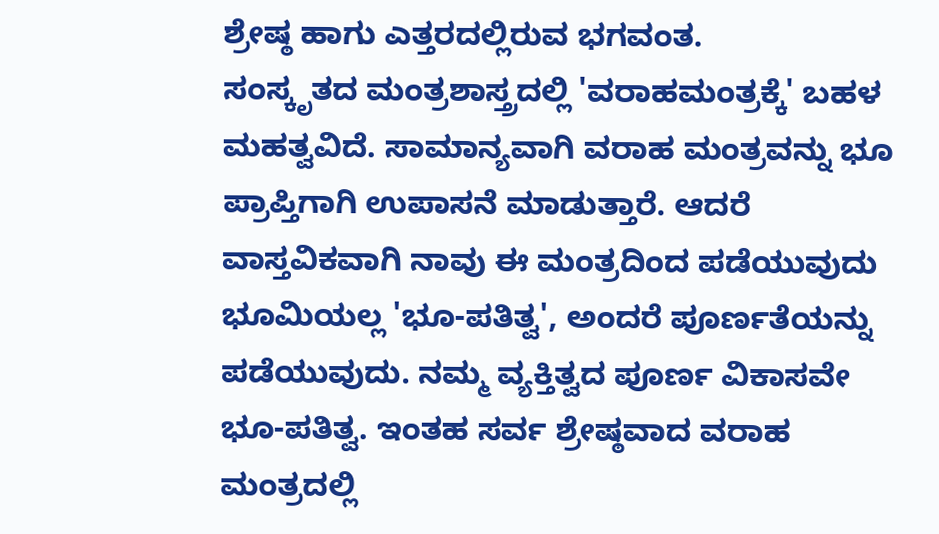ಶ್ರೇಷ್ಠ ಹಾಗು ಎತ್ತರದಲ್ಲಿರುವ ಭಗವಂತ.
ಸಂಸ್ಕೃತದ ಮಂತ್ರಶಾಸ್ತ್ರದಲ್ಲಿ 'ವರಾಹಮಂತ್ರಕ್ಕೆ' ಬಹಳ ಮಹತ್ವವಿದೆ. ಸಾಮಾನ್ಯವಾಗಿ ವರಾಹ ಮಂತ್ರವನ್ನು ಭೂ ಪ್ರಾಪ್ತಿಗಾಗಿ ಉಪಾಸನೆ ಮಾಡುತ್ತಾರೆ. ಆದರೆ ವಾಸ್ತವಿಕವಾಗಿ ನಾವು ಈ ಮಂತ್ರದಿಂದ ಪಡೆಯುವುದು ಭೂಮಿಯಲ್ಲ 'ಭೂ-ಪತಿತ್ವ', ಅಂದರೆ ಪೂರ್ಣತೆಯನ್ನು ಪಡೆಯುವುದು. ನಮ್ಮ ವ್ಯಕ್ತಿತ್ವದ ಪೂರ್ಣ ವಿಕಾಸವೇ ಭೂ-ಪತಿತ್ವ. ಇಂತಹ ಸರ್ವ ಶ್ರೇಷ್ಠವಾದ ವರಾಹ ಮಂತ್ರದಲ್ಲಿ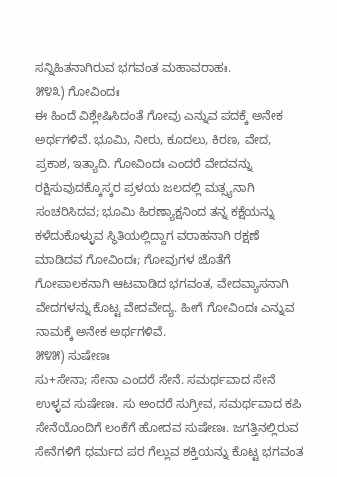ಸನ್ನಿಹಿತನಾಗಿರುವ ಭಗವಂತ ಮಹಾವರಾಹಃ.
೫೪೩) ಗೋವಿಂದಃ
ಈ ಹಿಂದೆ ವಿಶ್ಲೇಷಿಸಿದಂತೆ ಗೋವು ಎನ್ನುವ ಪದಕ್ಕೆ ಅನೇಕ ಅರ್ಥಗಳಿವೆ. ಭೂಮಿ, ನೀರು, ಕೂದಲು, ಕಿರಣ, ವೇದ, ಪ್ರಕಾಶ, ಇತ್ಯಾದಿ. ಗೋವಿಂದಃ ಎಂದರೆ ವೇದವನ್ನು ರಕ್ಷಿಸುವುದಕ್ಕೊಸ್ಕರ ಪ್ರಳಯ ಜಲದಲ್ಲಿ ಮತ್ಸ್ಯನಾಗಿ ಸಂಚರಿಸಿದವ; ಭೂಮಿ ಹಿರಣ್ಯಾಕ್ಷನಿಂದ ತನ್ನ ಕಕ್ಷೆಯನ್ನು ಕಳೆದುಕೊಳ್ಳುವ ಸ್ಥಿತಿಯಲ್ಲಿದ್ದಾಗ ವರಾಹನಾಗಿ ರಕ್ಷಣೆ ಮಾಡಿದವ ಗೋವಿಂದಃ; ಗೋವುಗಳ ಜೊತೆಗೆ ಗೋಪಾಲಕನಾಗಿ ಆಟವಾಡಿದ ಭಗವಂತ, ವೇದವ್ಯಾಸನಾಗಿ ವೇದಗಳನ್ನು ಕೊಟ್ಟ ವೇದವೇದ್ಯ. ಹೀಗೆ ಗೋವಿಂದಃ ಎನ್ನುವ ನಾಮಕ್ಕೆ ಅನೇಕ ಅರ್ಥಗಳಿವೆ.
೫೪೫) ಸುಷೇಣಃ
ಸು+ಸೇನಾ; ಸೇನಾ ಎಂದರೆ ಸೇನೆ. ಸಮರ್ಥವಾದ ಸೇನೆ ಉಳ್ಳವ ಸುಷೇಣಃ. ಸು ಅಂದರೆ ಸುಗ್ರೀವ, ಸಮರ್ಥವಾದ ಕಪಿ ಸೇನೆಯೊಂದಿಗೆ ಲಂಕೆಗೆ ಹೋದವ ಸುಷೇಣಃ. ಜಗತ್ತಿನಲ್ಲಿರುವ ಸೇನೆಗಳಿಗೆ ಧರ್ಮದ ಪರ ಗೆಲ್ಲುವ ಶಕ್ತಿಯನ್ನು ಕೊಟ್ಟ ಭಗವಂತ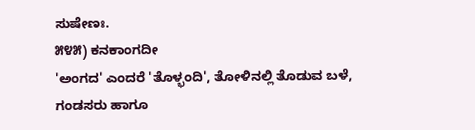ಸುಷೇಣಃ.
೫೪೫) ಕನಕಾಂಗದೀ
'ಅಂಗದ' ಎಂದರೆ 'ತೊಳ್ಭಂದಿ', ತೋಳಿನಲ್ಲಿ ತೊಡುವ ಬಳೆ, ಗಂಡಸರು ಹಾಗೂ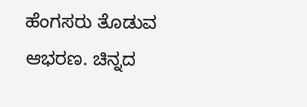ಹೆಂಗಸರು ತೊಡುವ ಆಭರಣ. ಚಿನ್ನದ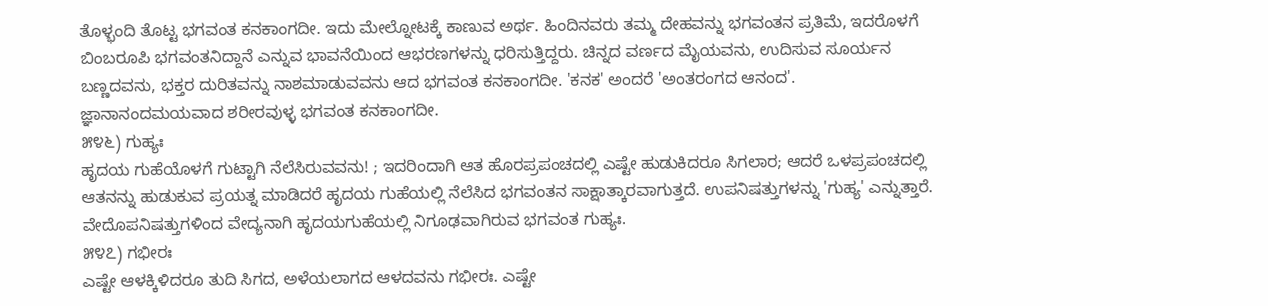ತೊಳ್ಭಂದಿ ತೊಟ್ಟ ಭಗವಂತ ಕನಕಾಂಗದೀ. ಇದು ಮೇಲ್ನೋಟಕ್ಕೆ ಕಾಣುವ ಅರ್ಥ. ಹಿಂದಿನವರು ತಮ್ಮ ದೇಹವನ್ನು ಭಗವಂತನ ಪ್ರತಿಮೆ, ಇದರೊಳಗೆ ಬಿಂಬರೂಪಿ ಭಗವಂತನಿದ್ದಾನೆ ಎನ್ನುವ ಭಾವನೆಯಿಂದ ಆಭರಣಗಳನ್ನು ಧರಿಸುತ್ತಿದ್ದರು. ಚಿನ್ನದ ವರ್ಣದ ಮೈಯವನು, ಉದಿಸುವ ಸೂರ್ಯನ ಬಣ್ಣದವನು, ಭಕ್ತರ ದುರಿತವನ್ನು ನಾಶಮಾಡುವವನು ಆದ ಭಗವಂತ ಕನಕಾಂಗದೀ. 'ಕನಕ' ಅಂದರೆ 'ಅಂತರಂಗದ ಆನಂದ'. ಜ್ಞಾನಾನಂದಮಯವಾದ ಶರೀರವುಳ್ಳ ಭಗವಂತ ಕನಕಾಂಗದೀ.
೫೪೬) ಗುಹ್ಯಃ
ಹೃದಯ ಗುಹೆಯೊಳಗೆ ಗುಟ್ಟಾಗಿ ನೆಲೆಸಿರುವವನು! ; ಇದರಿಂದಾಗಿ ಆತ ಹೊರಪ್ರಪಂಚದಲ್ಲಿ ಎಷ್ಟೇ ಹುಡುಕಿದರೂ ಸಿಗಲಾರ; ಆದರೆ ಒಳಪ್ರಪಂಚದಲ್ಲಿ ಆತನನ್ನು ಹುಡುಕುವ ಪ್ರಯತ್ನ ಮಾಡಿದರೆ ಹೃದಯ ಗುಹೆಯಲ್ಲಿ ನೆಲೆಸಿದ ಭಗವಂತನ ಸಾಕ್ಷಾತ್ಕಾರವಾಗುತ್ತದೆ. ಉಪನಿಷತ್ತುಗಳನ್ನು 'ಗುಹ್ಯ' ಎನ್ನುತ್ತಾರೆ. ವೇದೊಪನಿಷತ್ತುಗಳಿಂದ ವೇದ್ಯನಾಗಿ ಹೃದಯಗುಹೆಯಲ್ಲಿ ನಿಗೂಢವಾಗಿರುವ ಭಗವಂತ ಗುಹ್ಯಃ.
೫೪೭) ಗಭೀರಃ
ಎಷ್ಟೇ ಆಳಕ್ಕಿಳಿದರೂ ತುದಿ ಸಿಗದ, ಅಳೆಯಲಾಗದ ಆಳದವನು ಗಭೀರಃ. ಎಷ್ಟೇ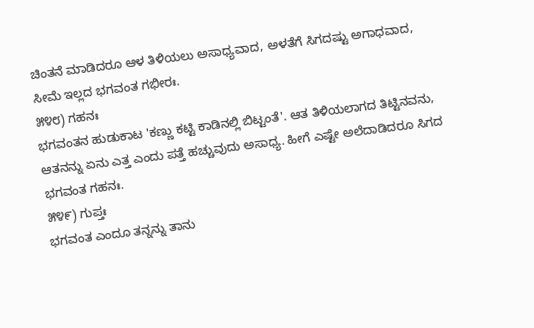ಚಿಂತನೆ ಮಾಡಿದರೂ ಆಳ ತಿಳಿಯಲು ಅಸಾಧ್ಯವಾದ, ಅಳತೆಗೆ ಸಿಗದಷ್ಟು ಅಗಾಧವಾದ, ಸೀಮೆ ಇಲ್ಲದ ಭಗವಂತ ಗಭೀರಃ.
೫೪೮) ಗಹನಃ
ಭಗವಂತನ ಹುಡುಕಾಟ 'ಕಣ್ಣು ಕಟ್ಟಿ ಕಾಡಿನಲ್ಲಿ ಬಿಟ್ಟಂತೆ'. ಆತ ತಿಳಿಯಲಾಗದ ತಿಟ್ಟಿನವನು, ಆತನನ್ನು ಏನು ಎತ್ತ ಎಂದು ಪತ್ತೆ ಹಚ್ಚುವುದು ಅಸಾಧ್ಯ. ಹೀಗೆ ಎಷ್ಟೇ ಅಲೆದಾಡಿದರೂ ಸಿಗದ ಭಗವಂತ ಗಹನಃ.
೫೪೯) ಗುಪ್ತಃ
ಭಗವಂತ ಎಂದೂ ತನ್ನನ್ನು ತಾನು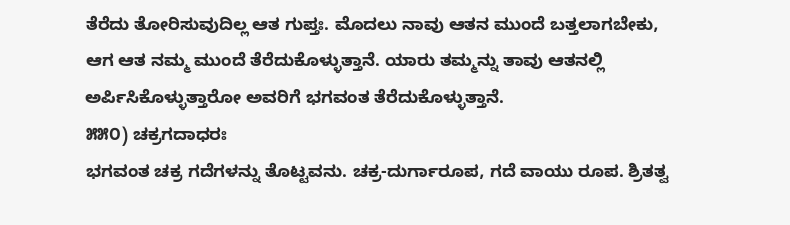ತೆರೆದು ತೋರಿಸುವುದಿಲ್ಲ ಆತ ಗುಪ್ತಃ. ಮೊದಲು ನಾವು ಆತನ ಮುಂದೆ ಬತ್ತಲಾಗಬೇಕು, ಆಗ ಆತ ನಮ್ಮ ಮುಂದೆ ತೆರೆದುಕೊಳ್ಳುತ್ತಾನೆ. ಯಾರು ತಮ್ಮನ್ನು ತಾವು ಆತನಲ್ಲಿ ಅರ್ಪಿಸಿಕೊಳ್ಳುತ್ತಾರೋ ಅವರಿಗೆ ಭಗವಂತ ತೆರೆದುಕೊಳ್ಳುತ್ತಾನೆ.
೫೫೦) ಚಕ್ರಗದಾಧರಃ
ಭಗವಂತ ಚಕ್ರ ಗದೆಗಳನ್ನು ತೊಟ್ಟವನು. ಚಕ್ರ-ದುರ್ಗಾರೂಪ, ಗದೆ ವಾಯು ರೂಪ. ಶ್ರಿತತ್ವ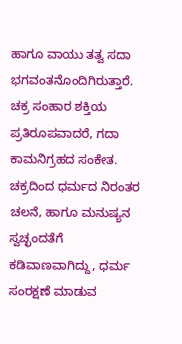ಹಾಗೂ ವಾಯು ತತ್ವ ಸದಾ ಭಗವಂತನೊಂದಿಗಿರುತ್ತಾರೆ. ಚಕ್ರ ಸಂಹಾರ ಶಕ್ತಿಯ ಪ್ರತಿರೂಪವಾದರೆ, ಗದಾ ಕಾಮನಿಗ್ರಹದ ಸಂಕೇತ. ಚಕ್ರದಿಂದ ಧರ್ಮದ ನಿರಂತರ ಚಲನೆ, ಹಾಗೂ ಮನುಷ್ಯನ ಸ್ವಚ್ಛಂದತೆಗೆ ಕಡಿವಾಣವಾಗಿದ್ದು, ಧರ್ಮ ಸಂರಕ್ಷಣೆ ಮಾಡುವ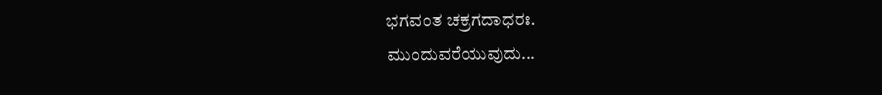ಭಗವಂತ ಚಕ್ರಗದಾಧರಃ.
ಮುಂದುವರೆಯುವುದು...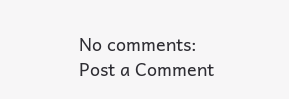No comments:
Post a Comment